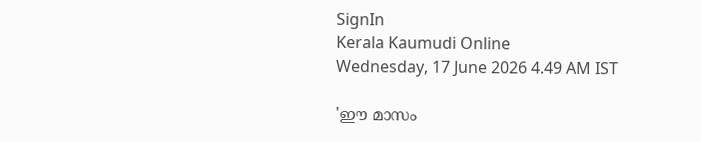SignIn
Kerala Kaumudi Online
Wednesday, 17 June 2026 4.49 AM IST

'ഈ മാസം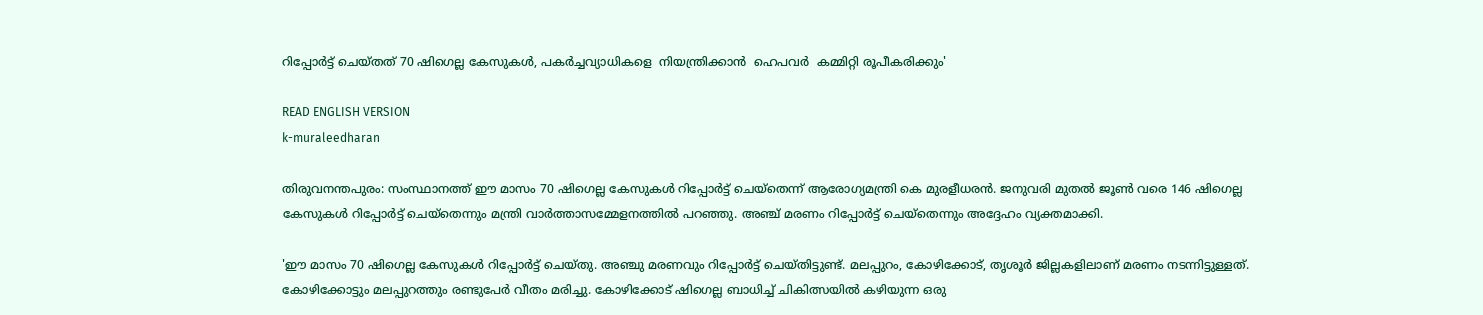റിപ്പോർട്ട് ചെയ്‌തത് 70 ഷിഗെല്ല കേസുകൾ, പകർച്ചവ്യാധികളെ  നിയന്ത്രിക്കാൻ  ഹെപവർ  കമ്മിറ്റി രൂപീകരിക്കും'

READ ENGLISH VERSION
k-muraleedharan

തിരുവനന്തപുരം: സംസ്ഥാനത്ത് ഈ മാസം 70 ഷിഗെല്ല കേസുകൾ റിപ്പോർട്ട് ചെയ്‌തെന്ന് ആരോഗ്യമന്ത്രി കെ മുരളീധരൻ. ജനുവരി മുതൽ ജൂൺ വരെ 146 ഷിഗെല്ല കേസുകൾ റിപ്പോർട്ട് ചെയ്‌തെന്നും മന്ത്രി വാർത്താസമ്മേളനത്തിൽ പറഞ്ഞു. അഞ്ച് മരണം റിപ്പോർട്ട് ചെയ്‌തെന്നും അദ്ദേഹം വ്യക്തമാക്കി.

'ഈ മാസം 70 ഷിഗെല്ല കേസുകൾ റിപ്പോർട്ട് ചെയ്തു. അഞ്ചു മരണവും റിപ്പോർട്ട് ചെയ്തിട്ടുണ്ട്. മലപ്പുറം, കോഴിക്കോട്, തൃശൂർ ജില്ലകളിലാണ് മരണം നടന്നിട്ടുള്ളത്. കോഴിക്കോട്ടും മലപ്പുറത്തും രണ്ടുപേർ വീതം മരിച്ചു. കോഴിക്കോട് ഷിഗെല്ല ബാധിച്ച് ചികിത്സയിൽ കഴിയുന്ന ഒരു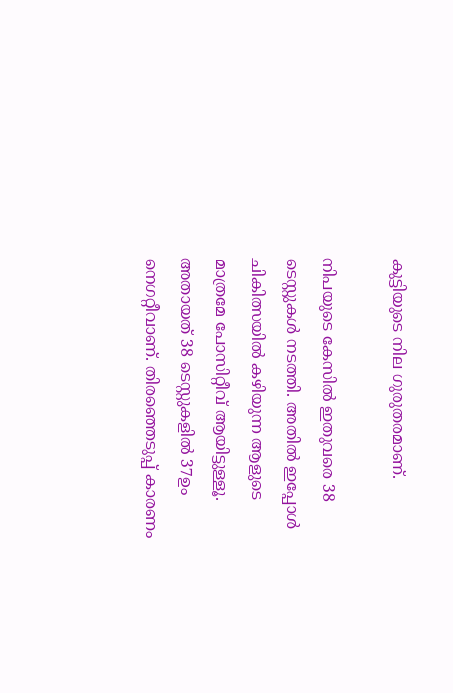കുട്ടിയുടെ നില ഗുരുതരമാണ്.

നിപയുടെ കേസിൽ ഇതുവരെ 38 ടെസ്റ്റുകൾ നടത്തി. അതിൽ ഇപ്പോൾ ചികിത്സയിൽ കഴിയുന്ന ആളുടെ മാത്രമേ പോസിറ്റീവ് ആയിട്ടുള്ളൂ. അതായത് 38 ടെസ്റ്റുകളിൽ 37ഉം നെഗറ്റീവാണ്. തിരഞ്ഞെടുപ്പ് കാരണം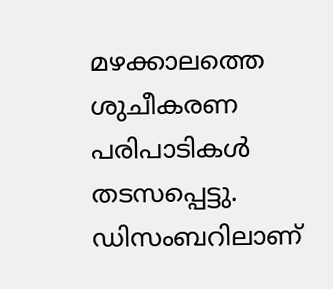മഴക്കാലത്തെ ശുചീകരണ പരിപാടികൾ തടസപ്പെട്ടു. ഡിസംബറിലാണ്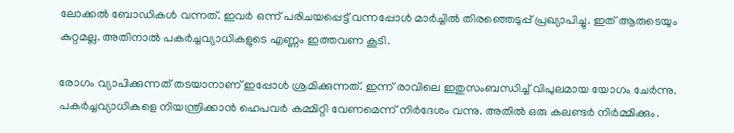ലോക്കൽ ബോഡികൾ വന്നത്. ഇവർ ഒന്ന് പരിചയപ്പെട്ട് വന്നപ്പോൾ മാർച്ചിൽ തിരഞ്ഞെടുപ്പ് പ്രഖ്യാപിച്ചു. ഇത് ആരുടെയും കുറ്റമല്ല. അതിനാൽ പകർച്ചവ്യാധികളുടെ എണ്ണം ഇത്തവണ കൂടി.

രോഗം വ്യാപിക്കുന്നത് തടയാനാണ് ഇപ്പോൾ ശ്രമിക്കുന്നത്. ഇന്ന് രാവിലെ ഇതുസംബന്ധിച്ച് വിപുലമായ യോഗം ചേർന്നു. പകർച്ചവ്യാധികളെ നിയന്ത്രിക്കാൻ ഹെപവർ കമ്മിറ്റി വേണമെന്ന് നിർദേശം വന്നു. അതിൽ ഒരു കലണ്ടർ നിർമ്മിക്കും.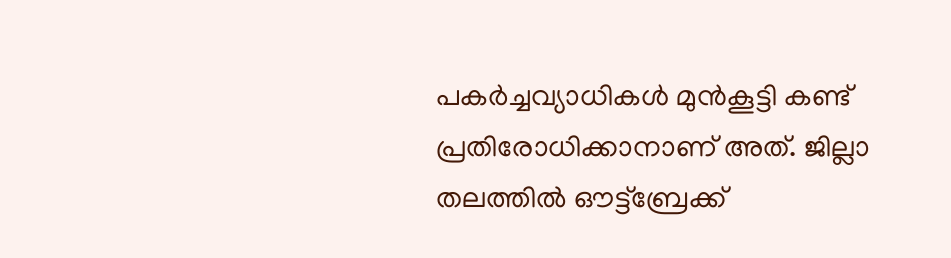പകർച്ചവ്യാധികൾ മുൻകൂട്ടി കണ്ട് പ്രതിരോധിക്കാനാണ് അത്. ജില്ലാ തലത്തിൽ ഔട്ട്ബ്രേക്ക്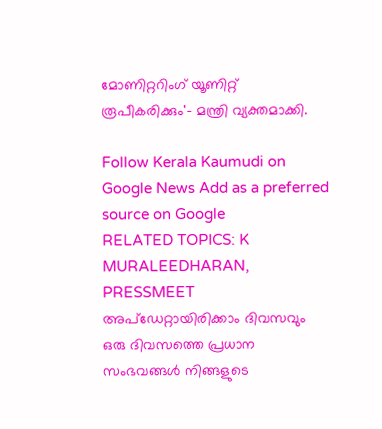മോണിറ്ററിംഗ് യൂണിറ്റ് രൂപീകരിക്കും'- മന്ത്രി വ്യക്തമാക്കി.

Follow Kerala Kaumudi on Google News Add as a preferred source on Google
RELATED TOPICS: K MURALEEDHARAN, PRESSMEET
അപ്ഡേറ്റായിരിക്കാം ദിവസവും
ഒരു ദിവസത്തെ പ്രധാന സംഭവങ്ങൾ നിങ്ങളുടെ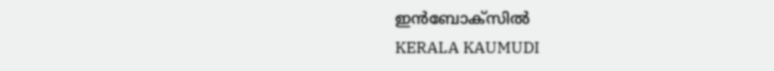ഇൻബോക്സിൽ
KERALA KAUMUDI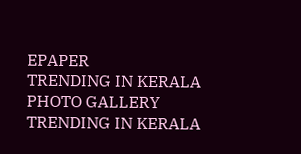EPAPER
TRENDING IN KERALA
PHOTO GALLERY
TRENDING IN KERALA